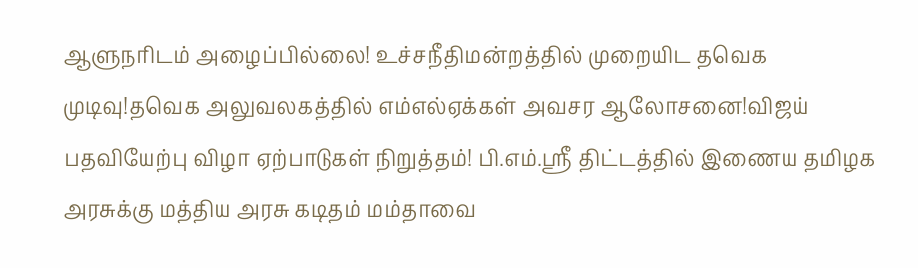ஆளுநரிடம் அழைப்பில்லை! உச்சநீதிமன்றத்தில் முறையிட தவெக முடிவு!தவெக அலுவலகத்தில் எம்எல்ஏக்கள் அவசர ஆலோசனை!விஜய் பதவியேற்பு விழா ஏற்பாடுகள் நிறுத்தம்! பி.எம்.ஸ்ரீ திட்டத்தில் இணைய தமிழக அரசுக்கு மத்திய அரசு கடிதம் மம்தாவை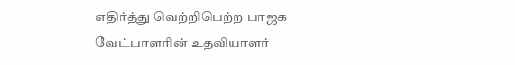எதிர்த்து வெற்றிபெற்ற பாஜக வேட்பாளரின் உதவியாளர்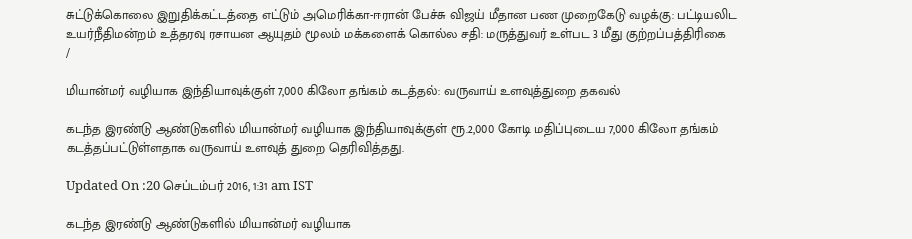சுட்டுக்கொலை இறுதிக்கட்டத்தை எட்டும் அமெரிக்கா-ஈரான் பேச்சு விஜய் மீதான பண முறைகேடு வழக்கு: பட்டியலிட உயர்நீதிமன்றம் உத்தரவு ரசாயன ஆயுதம் மூலம் மக்களைக் கொல்ல சதி: மருத்துவர் உள்பட 3 மீது குற்றப்பத்திரிகை
/

மியான்மர் வழியாக இந்தியாவுக்குள் 7,000 கிலோ தங்கம் கடத்தல்: வருவாய் உளவுத்துறை தகவல்

கடந்த இரண்டு ஆண்டுகளில் மியான்மர் வழியாக இந்தியாவுக்குள் ரூ.2,000 கோடி மதிப்புடைய 7,000 கிலோ தங்கம் கடத்தப்பட்டுள்ளதாக வருவாய் உளவுத் துறை தெரிவித்தது.

Updated On :20 செப்டம்பர் 2016, 1:31 am IST

கடந்த இரண்டு ஆண்டுகளில் மியான்மர் வழியாக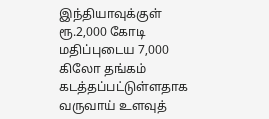இந்தியாவுக்குள் ரூ.2,000 கோடி மதிப்புடைய 7,000 கிலோ தங்கம் கடத்தப்பட்டுள்ளதாக வருவாய் உளவுத்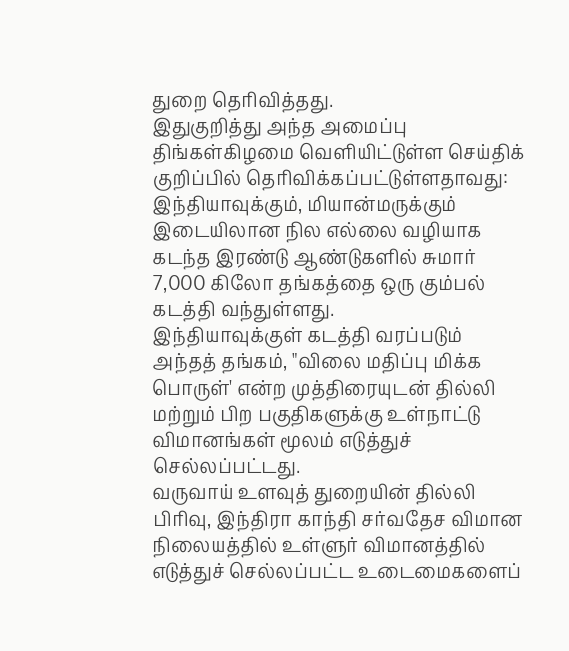துறை தெரிவித்தது.
இதுகுறித்து அந்த அமைப்பு திங்கள்கிழமை வெளியிட்டுள்ள செய்திக் குறிப்பில் தெரிவிக்கப்பட்டுள்ளதாவது:
இந்தியாவுக்கும், மியான்மருக்கும் இடையிலான நில எல்லை வழியாக கடந்த இரண்டு ஆண்டுகளில் சுமார் 7,000 கிலோ தங்கத்தை ஒரு கும்பல் கடத்தி வந்துள்ளது.
இந்தியாவுக்குள் கடத்தி வரப்படும் அந்தத் தங்கம், "விலை மதிப்பு மிக்க பொருள்' என்ற முத்திரையுடன் தில்லி மற்றும் பிற பகுதிகளுக்கு உள்நாட்டு விமானங்கள் மூலம் எடுத்துச் செல்லப்பட்டது.
வருவாய் உளவுத் துறையின் தில்லி பிரிவு, இந்திரா காந்தி சர்வதேச விமான நிலையத்தில் உள்ளுர் விமானத்தில் எடுத்துச் செல்லப்பட்ட உடைமைகளைப்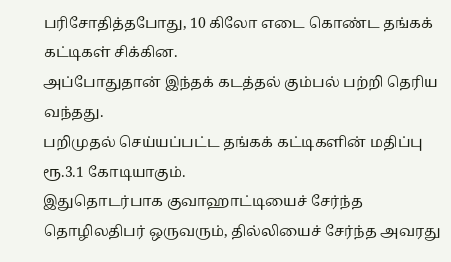பரிசோதித்தபோது, 10 கிலோ எடை கொண்ட தங்கக் கட்டிகள் சிக்கின.
அப்போதுதான் இந்தக் கடத்தல் கும்பல் பற்றி தெரிய வந்தது.
பறிமுதல் செய்யப்பட்ட தங்கக் கட்டிகளின் மதிப்பு ரூ.3.1 கோடியாகும்.
இதுதொடர்பாக குவாஹாட்டியைச் சேர்ந்த தொழிலதிபர் ஒருவரும், தில்லியைச் சேர்ந்த அவரது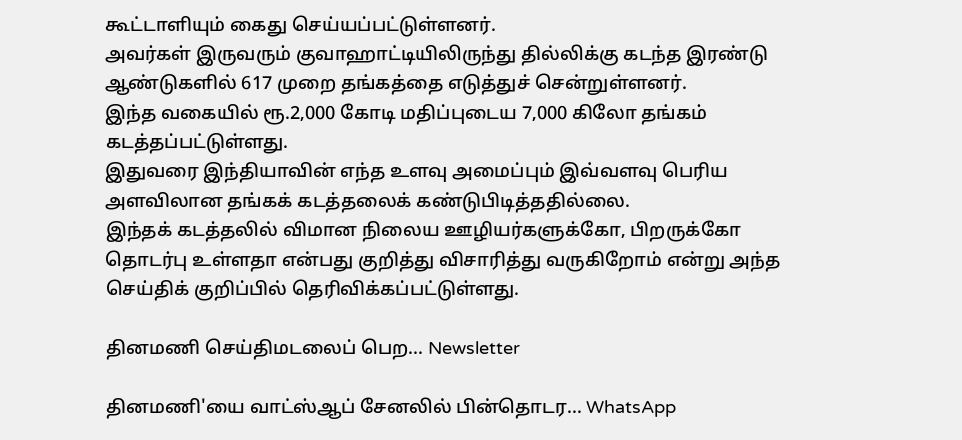கூட்டாளியும் கைது செய்யப்பட்டுள்ளனர்.
அவர்கள் இருவரும் குவாஹாட்டியிலிருந்து தில்லிக்கு கடந்த இரண்டு ஆண்டுகளில் 617 முறை தங்கத்தை எடுத்துச் சென்றுள்ளனர்.
இந்த வகையில் ரூ.2,000 கோடி மதிப்புடைய 7,000 கிலோ தங்கம் கடத்தப்பட்டுள்ளது.
இதுவரை இந்தியாவின் எந்த உளவு அமைப்பும் இவ்வளவு பெரிய அளவிலான தங்கக் கடத்தலைக் கண்டுபிடித்ததில்லை.
இந்தக் கடத்தலில் விமான நிலைய ஊழியர்களுக்கோ, பிறருக்கோ தொடர்பு உள்ளதா என்பது குறித்து விசாரித்து வருகிறோம் என்று அந்த செய்திக் குறிப்பில் தெரிவிக்கப்பட்டுள்ளது.

தினமணி செய்திமடலைப் பெற... Newsletter

தினமணி'யை வாட்ஸ்ஆப் சேனலில் பின்தொடர... WhatsApp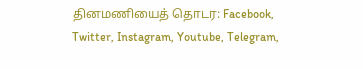தினமணியைத் தொடர: Facebook, Twitter, Instagram, Youtube, Telegram,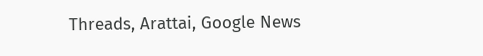Threads, Arattai, Google News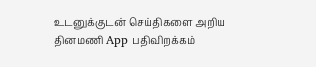உடனுக்குடன் செய்திகளை அறிய தினமணி App பதிவிறக்கம்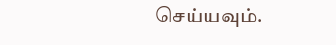செய்யவும்.